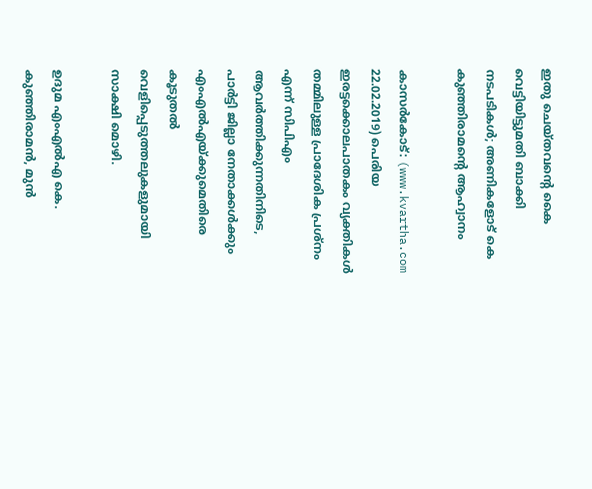ഇതു ചെയ്തവന്റെ കൈ വെട്ടിയിട്ടുമതി ബാക്കി നടപടികള്‍; അണികളോട് കെ കുഞ്ഞിരാമന്റെ ആഹ്വാനം

കാസര്‍കോട്: (www.kvartha.com 22.02.2019) പെരിയ ഇരട്ടക്കൊലപാതകം വ്യക്തികള്‍ തമ്മിലുള്ള പ്രാദേശിക പ്രശ്‌നം എന്ന് സിപിഎം ആവര്‍ത്തിക്കുന്നതിനിടെ, പാര്‍ട്ടി ജില്ലാ നേതാക്കള്‍ക്കും എംഎല്‍എയ്ക്കുമെതിരെ കൂടുതല്‍ വെളിപ്പെടുത്തലുകളുമായി സാക്ഷി മൊഴി.

ഉദുമ എംഎല്‍എ കെ. കുഞ്ഞിരാമന്‍, മുന്‍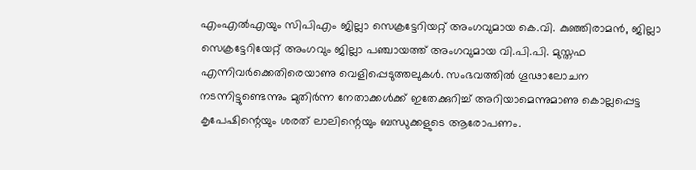എംഎല്‍എയും സിപിഎം ജില്ലാ സെക്രട്ടേറിയറ്റ് അംഗവുമായ കെ.വി. കുഞ്ഞിരാമന്‍, ജില്ലാ സെക്രട്ടേറിയേറ്റ് അംഗവും ജില്ലാ പഞ്ചായത്ത് അംഗവുമായ വി.പി.പി. മുസ്തഫ എന്നിവര്‍ക്കെതിരെയാണു വെളിപ്പെടുത്തലുകള്‍. സംഭവത്തില്‍ ഗൂഢാലോചന നടന്നിട്ടുണ്ടെന്നും മുതിര്‍ന്ന നേതാക്കള്‍ക്ക് ഇതേക്കുറിച്ച് അറിയാമെന്നുമാണു കൊല്ലപ്പെട്ട കൃപേഷിന്റെയും ശരത് ലാലിന്റെയും ബന്ധുക്കളുടെ ആരോപണം.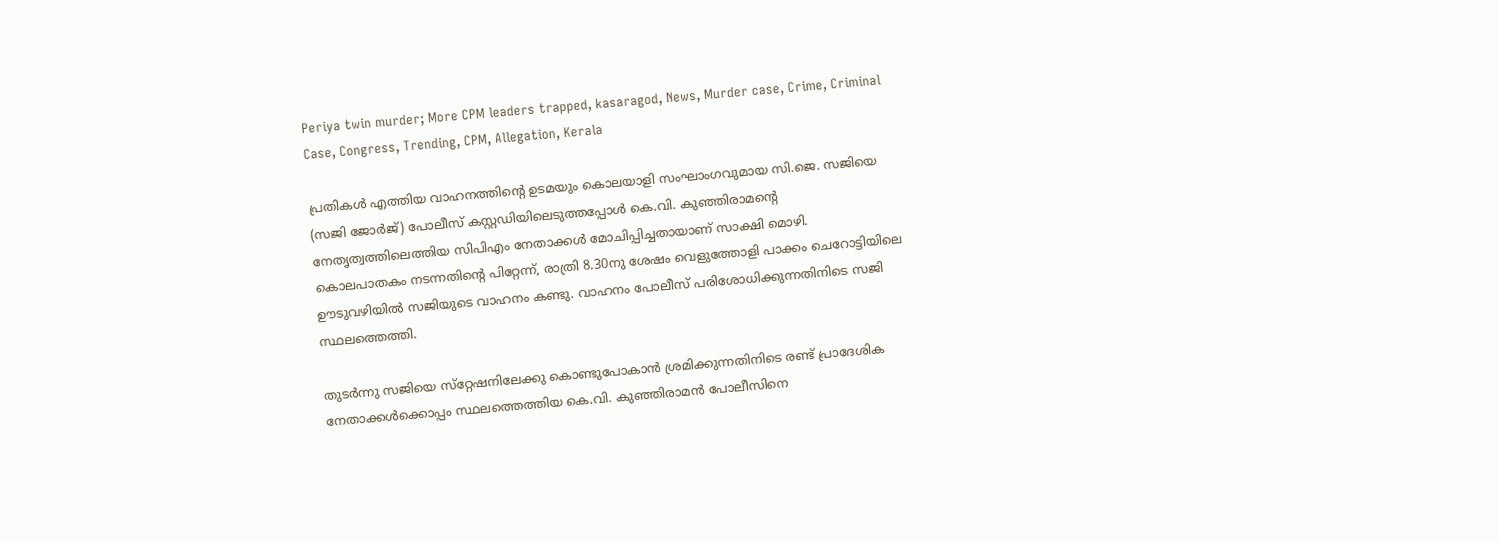Periya twin murder; More CPM leaders trapped, kasaragod, News, Murder case, Crime, Criminal Case, Congress, Trending, CPM, Allegation, Kerala

പ്രതികള്‍ എത്തിയ വാഹനത്തിന്റെ ഉടമയും കൊലയാളി സംഘാംഗവുമായ സി.ജെ. സജിയെ (സജി ജോര്‍ജ്) പോലീസ് കസ്റ്റഡിയിലെടുത്തപ്പോള്‍ കെ.വി. കുഞ്ഞിരാമന്റെ നേതൃത്വത്തിലെത്തിയ സിപിഎം നേതാക്കള്‍ മോചിപ്പിച്ചതായാണ് സാക്ഷി മൊഴി. കൊലപാതകം നടന്നതിന്റെ പിറ്റേന്ന്, രാത്രി 8.30നു ശേഷം വെളുത്തോളി പാക്കം ചെറോട്ടിയിലെ ഊടുവഴിയില്‍ സജിയുടെ വാഹനം കണ്ടു. വാഹനം പോലീസ് പരിശോധിക്കുന്നതിനിടെ സജി സ്ഥലത്തെത്തി.

തുടര്‍ന്നു സജിയെ സ്‌റ്റേഷനിലേക്കു കൊണ്ടുപോകാന്‍ ശ്രമിക്കുന്നതിനിടെ രണ്ട് പ്രാദേശിക നേതാക്കള്‍ക്കൊപ്പം സ്ഥലത്തെത്തിയ കെ.വി. കുഞ്ഞിരാമന്‍ പോലീസിനെ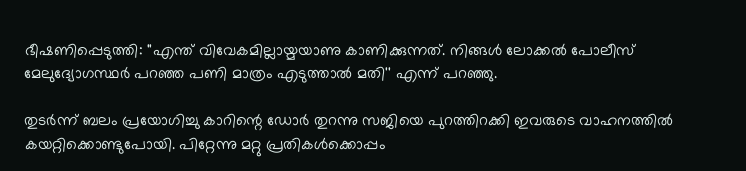ഭീഷണിപ്പെടുത്തി: ''എന്ത് വിവേകമില്ലായ്മയാണു കാണിക്കുന്നത്. നിങ്ങള്‍ ലോക്കല്‍ പോലീസ് മേലുദ്യോഗസ്ഥര്‍ പറഞ്ഞ പണി മാത്രം എടുത്താല്‍ മതി'' എന്ന് പറഞ്ഞു.

തുടര്‍ന്ന് ബലം പ്രയോഗിച്ചു കാറിന്റെ ഡോര്‍ തുറന്നു സജിയെ പുറത്തിറക്കി ഇവരുടെ വാഹനത്തില്‍ കയറ്റിക്കൊണ്ടുപോയി. പിറ്റേന്നു മറ്റു പ്രതികള്‍ക്കൊപ്പം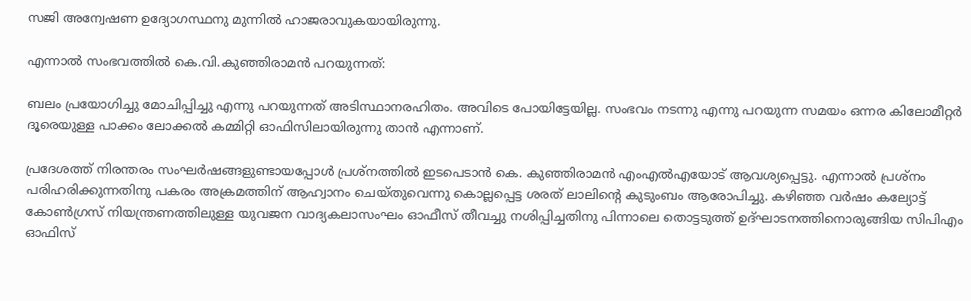സജി അന്വേഷണ ഉദ്യോഗസ്ഥനു മുന്നില്‍ ഹാജരാവുകയായിരുന്നു.

എന്നാല്‍ സംഭവത്തില്‍ കെ.വി.കുഞ്ഞിരാമന്‍ പറയുന്നത്:

ബലം പ്രയോഗിച്ചു മോചിപ്പിച്ചു എന്നു പറയുന്നത് അടിസ്ഥാനരഹിതം. അവിടെ പോയിട്ടേയില്ല. സംഭവം നടന്നു എന്നു പറയുന്ന സമയം ഒന്നര കിലോമീറ്റര്‍ ദൂരെയുള്ള പാക്കം ലോക്കല്‍ കമ്മിറ്റി ഓഫിസിലായിരുന്നു താന്‍ എന്നാണ്.

പ്രദേശത്ത് നിരന്തരം സംഘര്‍ഷങ്ങളുണ്ടായപ്പോള്‍ പ്രശ്‌നത്തില്‍ ഇടപെടാന്‍ കെ. കുഞ്ഞിരാമന്‍ എംഎല്‍എയോട് ആവശ്യപ്പെട്ടു. എന്നാല്‍ പ്രശ്‌നം പരിഹരിക്കുന്നതിനു പകരം അക്രമത്തിന് ആഹ്വാനം ചെയ്തുവെന്നു കൊല്ലപ്പെട്ട ശരത് ലാലിന്റെ കുടുംബം ആരോപിച്ചു. കഴിഞ്ഞ വര്‍ഷം കല്യോട്ട് കോണ്‍ഗ്രസ് നിയന്ത്രണത്തിലുള്ള യുവജന വാദ്യകലാസംഘം ഓഫീസ് തീവച്ചു നശിപ്പിച്ചതിനു പിന്നാലെ തൊട്ടടുത്ത് ഉദ്ഘാടനത്തിനൊരുങ്ങിയ സിപിഎം ഓഫിസ്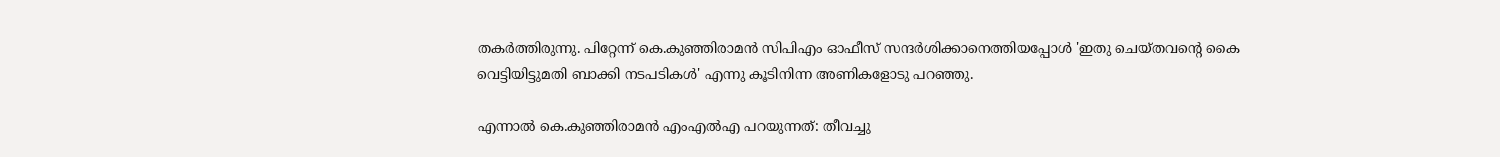തകര്‍ത്തിരുന്നു. പിറ്റേന്ന് കെ.കുഞ്ഞിരാമന്‍ സിപിഎം ഓഫീസ് സന്ദര്‍ശിക്കാനെത്തിയപ്പോള്‍ 'ഇതു ചെയ്തവന്റെ കൈ വെട്ടിയിട്ടുമതി ബാക്കി നടപടികള്‍' എന്നു കൂടിനിന്ന അണികളോടു പറഞ്ഞു.

എന്നാല്‍ കെ.കുഞ്ഞിരാമന്‍ എംഎല്‍എ പറയുന്നത്: തീവച്ചു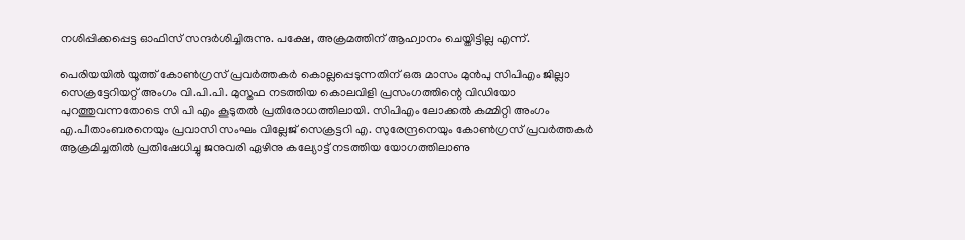നശിപ്പിക്കപ്പെട്ട ഓഫിസ് സന്ദര്‍ശിച്ചിരുന്നു. പക്ഷേ, അക്രമത്തിന് ആഹ്വാനം ചെയ്തിട്ടില്ല എന്ന്.

പെരിയയില്‍ യൂത്ത് കോണ്‍ഗ്രസ് പ്രവര്‍ത്തകര്‍ കൊല്ലപ്പെടുന്നതിന് ഒരു മാസം മുന്‍പു സിപിഎം ജില്ലാ സെക്രട്ടേറിയറ്റ് അംഗം വി.പി.പി. മുസ്തഫ നടത്തിയ കൊലവിളി പ്രസംഗത്തിന്റെ വിഡിയോ പുറത്തുവന്നതോടെ സി പി എം കൂടുതല്‍ പ്രതിരോധത്തിലായി. സിപിഎം ലോക്കല്‍ കമ്മിറ്റി അംഗം എ.പീതാംബരനെയും പ്രവാസി സംഘം വില്ലേജ് സെക്രട്ടറി എ. സുരേന്ദ്രനെയും കോണ്‍ഗ്രസ് പ്രവര്‍ത്തകര്‍ ആക്രമിച്ചതില്‍ പ്രതിഷേധിച്ചു ജനുവരി ഏഴിനു കല്യോട്ട് നടത്തിയ യോഗത്തിലാണു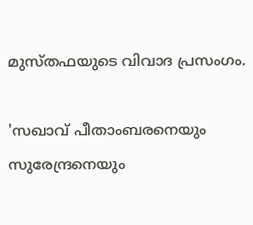മുസ്തഫയുടെ വിവാദ പ്രസംഗം.

'സഖാവ് പീതാംബരനെയും സുരേന്ദ്രനെയും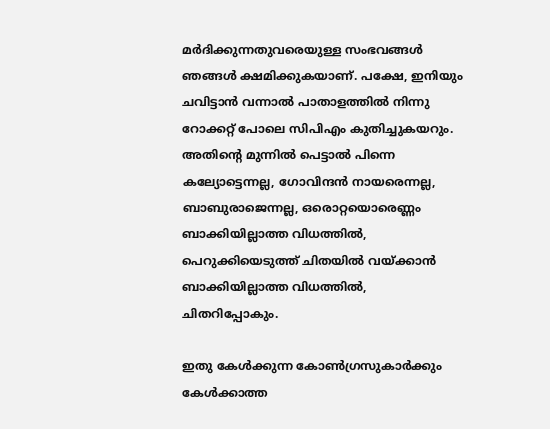മര്‍ദിക്കുന്നതുവരെയുള്ള സംഭവങ്ങള്‍ ഞങ്ങള്‍ ക്ഷമിക്കുകയാണ്. പക്ഷേ, ഇനിയും ചവിട്ടാന്‍ വന്നാല്‍ പാതാളത്തില്‍ നിന്നു റോക്കറ്റ് പോലെ സിപിഎം കുതിച്ചുകയറും. അതിന്റെ മുന്നില്‍ പെട്ടാല്‍ പിന്നെ കല്യോട്ടെന്നല്ല, ഗോവിന്ദന്‍ നായരെന്നല്ല, ബാബുരാജെന്നല്ല, ഒരൊറ്റയൊരെണ്ണം ബാക്കിയില്ലാത്ത വിധത്തില്‍, പെറുക്കിയെടുത്ത് ചിതയില്‍ വയ്ക്കാന്‍ ബാക്കിയില്ലാത്ത വിധത്തില്‍, ചിതറിപ്പോകും.

ഇതു കേള്‍ക്കുന്ന കോണ്‍ഗ്രസുകാര്‍ക്കും കേള്‍ക്കാത്ത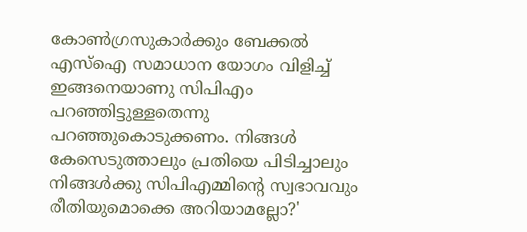കോണ്‍ഗ്രസുകാര്‍ക്കും ബേക്കല്‍ എസ്‌ഐ സമാധാന യോഗം വിളിച്ച് ഇങ്ങനെയാണു സിപിഎം പറഞ്ഞിട്ടുള്ളതെന്നു പറഞ്ഞുകൊടുക്കണം. നിങ്ങള്‍ കേസെടുത്താലും പ്രതിയെ പിടിച്ചാലും നിങ്ങള്‍ക്കു സിപിഎമ്മിന്റെ സ്വഭാവവും രീതിയുമൊക്കെ അറിയാമല്ലോ?'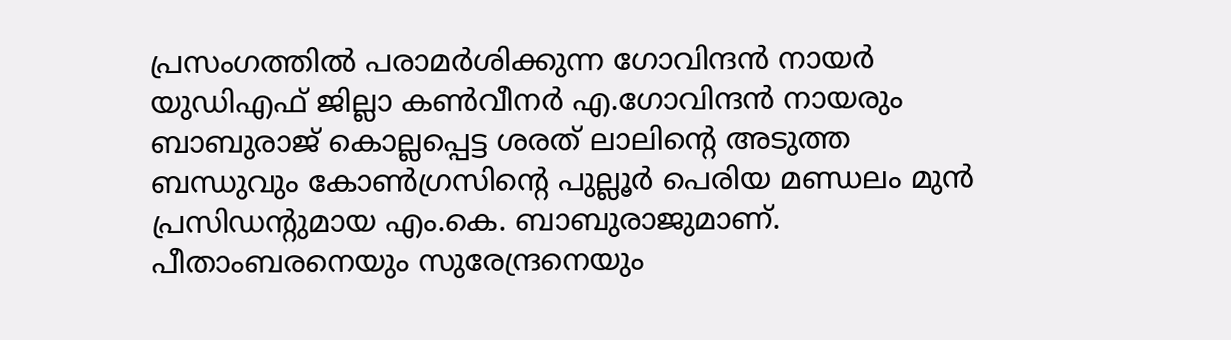പ്രസംഗത്തില്‍ പരാമര്‍ശിക്കുന്ന ഗോവിന്ദന്‍ നായര്‍ യുഡിഎഫ് ജില്ലാ കണ്‍വീനര്‍ എ.ഗോവിന്ദന്‍ നായരും ബാബുരാജ് കൊല്ലപ്പെട്ട ശരത് ലാലിന്റെ അടുത്ത ബന്ധുവും കോണ്‍ഗ്രസിന്റെ പുല്ലൂര്‍ പെരിയ മണ്ഡലം മുന്‍ പ്രസിഡന്റുമായ എം.കെ. ബാബുരാജുമാണ്. പീതാംബരനെയും സുരേന്ദ്രനെയും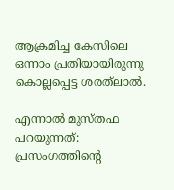ആക്രമിച്ച കേസിലെ ഒന്നാം പ്രതിയായിരുന്നു കൊല്ലപ്പെട്ട ശരത്‌ലാല്‍.

എന്നാല്‍ മുസ്തഫ പറയുന്നത്: പ്രസംഗത്തിന്റെ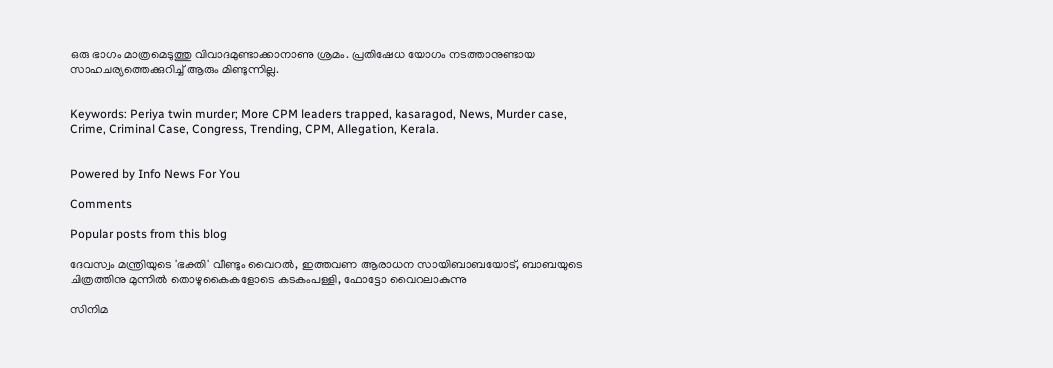ഒരു ഭാഗം മാത്രമെടുത്തു വിവാദമുണ്ടാക്കാനാണു ശ്രമം. പ്രതിഷേധ യോഗം നടത്താനുണ്ടായ സാഹചര്യത്തെക്കുറിച്ച് ആരും മിണ്ടുന്നില്ല.


Keywords: Periya twin murder; More CPM leaders trapped, kasaragod, News, Murder case, Crime, Criminal Case, Congress, Trending, CPM, Allegation, Kerala.


Powered by Info News For You

Comments

Popular posts from this blog

ദേവസ്വം മന്ത്രിയുടെ 'ഭക്തി' വീണ്ടും വൈറല്‍, ഇത്തവണ ആരാധന സായിബാബയോട്, ബാബയുടെ ചിത്രത്തിനു മുന്നില്‍ തൊഴുകൈകളോടെ കടകംപള്ളി, ഫോട്ടോ വൈറലാകുന്നു

സിനിമ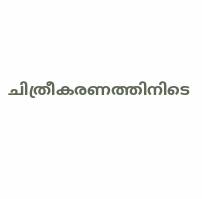ചിത്രീകരണത്തിനിടെ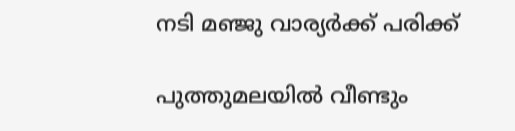നടി മഞ്ജു വാര്യര്‍ക്ക് പരിക്ക്

പുത്തുമലയില്‍ വീണ്ടും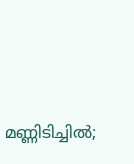മണ്ണിടിച്ചില്‍;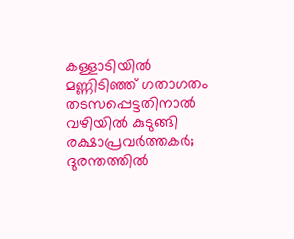കള്ളാടിയില്‍ മണ്ണിടിഞ്ഞ് ഗതാഗതം തടസപ്പെട്ടതിനാല്‍ വഴിയില്‍ കുടുങ്ങി രക്ഷാപ്രവര്‍ത്തകര്‍; ദുരന്തത്തില്‍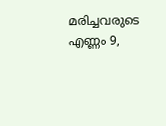മരിച്ചവരുടെ എണ്ണം 9,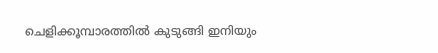ചെളിക്കൂമ്പാരത്തില്‍ കുടുങ്ങി ഇനിയും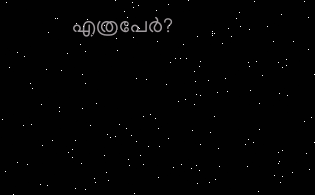എത്രപേര്‍?